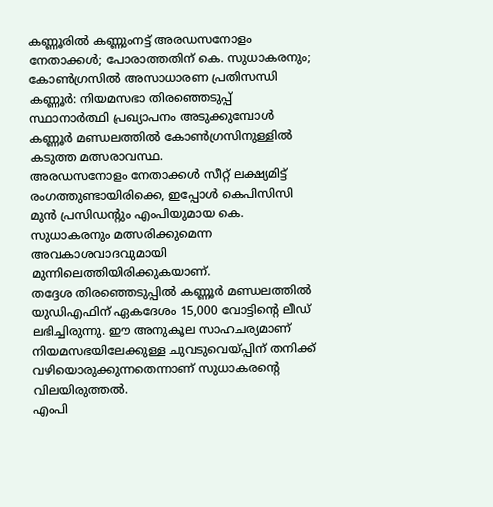കണ്ണൂരിൽ കണ്ണുംനട്ട് അരഡസനോളം നേതാക്കൾ; പോരാത്തതിന് കെ. സുധാകരനും; കോൺഗ്രസിൽ അസാധാരണ പ്രതിസന്ധി
കണ്ണൂർ: നിയമസഭാ തിരഞ്ഞെടുപ്പ് സ്ഥാനാർത്ഥി പ്രഖ്യാപനം അടുക്കുമ്പോൾ കണ്ണൂർ മണ്ഡലത്തിൽ കോൺഗ്രസിനുള്ളിൽ കടുത്ത മത്സരാവസ്ഥ.
അരഡസനോളം നേതാക്കൾ സീറ്റ് ലക്ഷ്യമിട്ട് രംഗത്തുണ്ടായിരിക്കെ, ഇപ്പോൾ കെപിസിസി മുൻ പ്രസിഡന്റും എംപിയുമായ കെ. സുധാകരനും മത്സരിക്കുമെന്ന അവകാശവാദവുമായി മുന്നിലെത്തിയിരിക്കുകയാണ്.
തദ്ദേശ തിരഞ്ഞെടുപ്പിൽ കണ്ണൂർ മണ്ഡലത്തിൽ യുഡിഎഫിന് ഏകദേശം 15,000 വോട്ടിന്റെ ലീഡ് ലഭിച്ചിരുന്നു. ഈ അനുകൂല സാഹചര്യമാണ് നിയമസഭയിലേക്കുള്ള ചുവടുവെയ്പ്പിന് തനിക്ക് വഴിയൊരുക്കുന്നതെന്നാണ് സുധാകരന്റെ വിലയിരുത്തൽ.
എംപി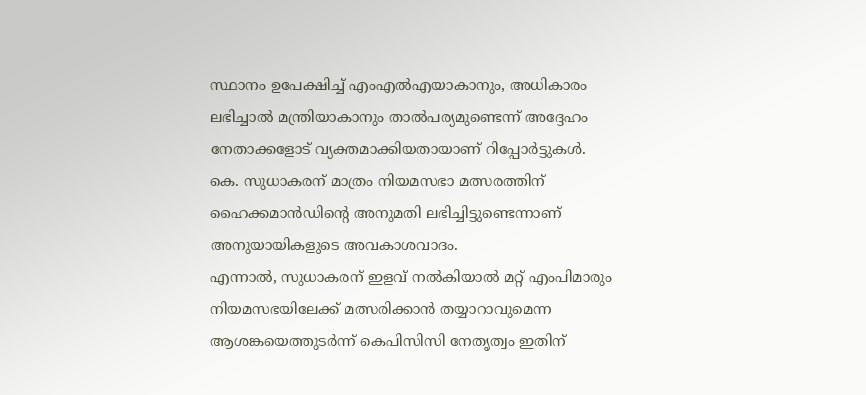സ്ഥാനം ഉപേക്ഷിച്ച് എംഎൽഎയാകാനും, അധികാരം ലഭിച്ചാൽ മന്ത്രിയാകാനും താൽപര്യമുണ്ടെന്ന് അദ്ദേഹം നേതാക്കളോട് വ്യക്തമാക്കിയതായാണ് റിപ്പോർട്ടുകൾ.
കെ. സുധാകരന് മാത്രം നിയമസഭാ മത്സരത്തിന് ഹൈക്കമാൻഡിന്റെ അനുമതി ലഭിച്ചിട്ടുണ്ടെന്നാണ് അനുയായികളുടെ അവകാശവാദം.
എന്നാൽ, സുധാകരന് ഇളവ് നൽകിയാൽ മറ്റ് എംപിമാരും നിയമസഭയിലേക്ക് മത്സരിക്കാൻ തയ്യാറാവുമെന്ന ആശങ്കയെത്തുടർന്ന് കെപിസിസി നേതൃത്വം ഇതിന്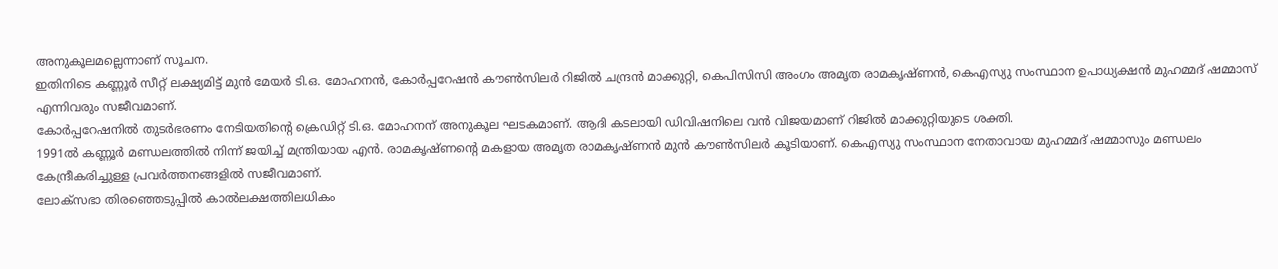അനുകൂലമല്ലെന്നാണ് സൂചന.
ഇതിനിടെ കണ്ണൂർ സീറ്റ് ലക്ഷ്യമിട്ട് മുൻ മേയർ ടി.ഒ. മോഹനൻ, കോർപ്പറേഷൻ കൗൺസിലർ റിജിൽ ചന്ദ്രൻ മാക്കുറ്റി, കെപിസിസി അംഗം അമൃത രാമകൃഷ്ണൻ, കെഎസ്യു സംസ്ഥാന ഉപാധ്യക്ഷൻ മുഹമ്മദ് ഷമ്മാസ് എന്നിവരും സജീവമാണ്.
കോർപ്പറേഷനിൽ തുടർഭരണം നേടിയതിന്റെ ക്രെഡിറ്റ് ടി.ഒ. മോഹനന് അനുകൂല ഘടകമാണ്. ആദി കടലായി ഡിവിഷനിലെ വൻ വിജയമാണ് റിജിൽ മാക്കുറ്റിയുടെ ശക്തി.
1991ൽ കണ്ണൂർ മണ്ഡലത്തിൽ നിന്ന് ജയിച്ച് മന്ത്രിയായ എൻ. രാമകൃഷ്ണന്റെ മകളായ അമൃത രാമകൃഷ്ണൻ മുൻ കൗൺസിലർ കൂടിയാണ്. കെഎസ്യു സംസ്ഥാന നേതാവായ മുഹമ്മദ് ഷമ്മാസും മണ്ഡലം കേന്ദ്രീകരിച്ചുള്ള പ്രവർത്തനങ്ങളിൽ സജീവമാണ്.
ലോക്സഭാ തിരഞ്ഞെടുപ്പിൽ കാൽലക്ഷത്തിലധികം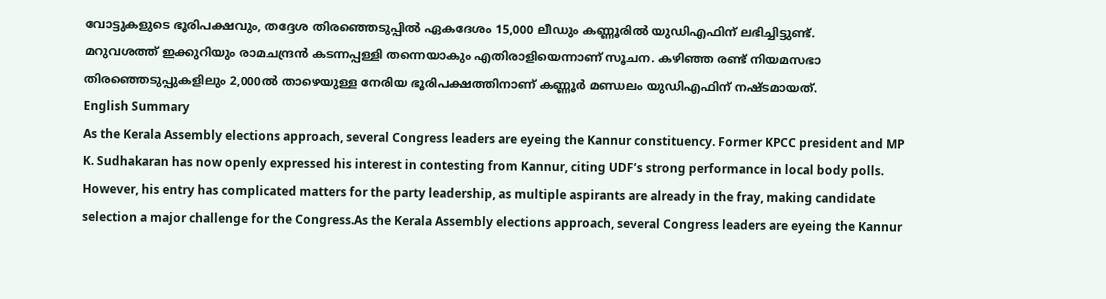വോട്ടുകളുടെ ഭൂരിപക്ഷവും, തദ്ദേശ തിരഞ്ഞെടുപ്പിൽ ഏകദേശം 15,000 ലീഡും കണ്ണൂരിൽ യുഡിഎഫിന് ലഭിച്ചിട്ടുണ്ട്.
മറുവശത്ത് ഇക്കുറിയും രാമചന്ദ്രൻ കടന്നപ്പള്ളി തന്നെയാകും എതിരാളിയെന്നാണ് സൂചന. കഴിഞ്ഞ രണ്ട് നിയമസഭാ തിരഞ്ഞെടുപ്പുകളിലും 2,000ൽ താഴെയുള്ള നേരിയ ഭൂരിപക്ഷത്തിനാണ് കണ്ണൂർ മണ്ഡലം യുഡിഎഫിന് നഷ്ടമായത്.
English Summary
As the Kerala Assembly elections approach, several Congress leaders are eyeing the Kannur constituency. Former KPCC president and MP K. Sudhakaran has now openly expressed his interest in contesting from Kannur, citing UDF’s strong performance in local body polls. However, his entry has complicated matters for the party leadership, as multiple aspirants are already in the fray, making candidate selection a major challenge for the Congress.As the Kerala Assembly elections approach, several Congress leaders are eyeing the Kannur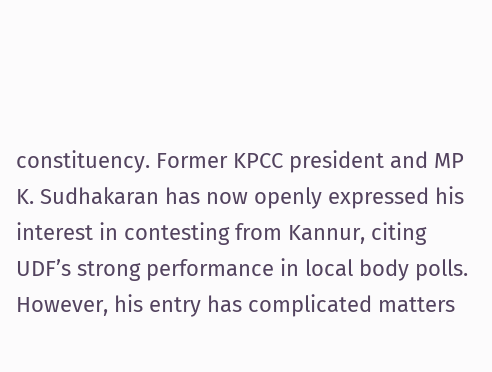constituency. Former KPCC president and MP K. Sudhakaran has now openly expressed his interest in contesting from Kannur, citing UDF’s strong performance in local body polls. However, his entry has complicated matters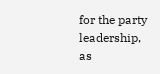for the party leadership, as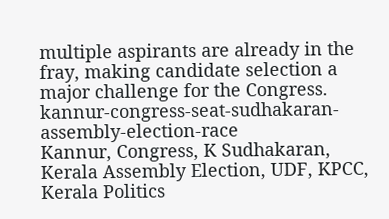multiple aspirants are already in the fray, making candidate selection a major challenge for the Congress.
kannur-congress-seat-sudhakaran-assembly-election-race
Kannur, Congress, K Sudhakaran, Kerala Assembly Election, UDF, KPCC, Kerala Politics